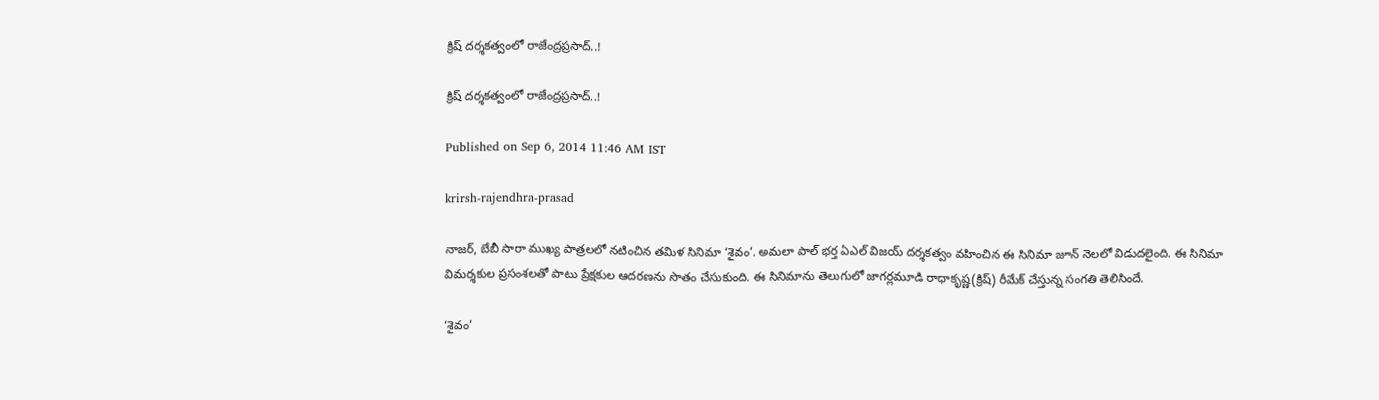క్రిష్ దర్శకత్వంలో రాజేంద్రప్రసాద్..!

క్రిష్ దర్శకత్వంలో రాజేంద్రప్రసాద్..!

Published on Sep 6, 2014 11:46 AM IST

krirsh-rajendhra-prasad

నాజర్, బేబీ సారా ముఖ్య పాత్రలలో నటించిన తమిళ సినిమా ‘శైవం’. అమలా పాల్ భర్త ఏఎల్‌ విజయ్‌ దర్శకత్వం వహించిన ఈ సినిమా జూన్ నెలలో విడుదలైంది. ఈ సినిమా విమర్శకుల ప్రసంశలతో పాటు ప్రేక్షకుల ఆదరణను సొతం చేసుకుంది. ఈ సినిమాను తెలుగులో జాగర్లమూడి రాధాకృష్ణ(క్రిష్) రీమేక్ చేస్తున్న సంగతి తెలిసిందే.

‘శైవం’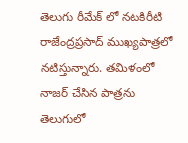తెలుగు రీమేక్ లో నటకిరీటి రాజేంద్రప్రసాద్ ముఖ్యపాత్రలో నటిస్తున్నారు. తమిళంలో నాజర్ చేసిన పాత్రను తెలుగులో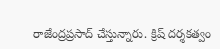రాజేంద్రప్రసాద్ చేస్తున్నారు. క్రిష్ దర్శకత్వం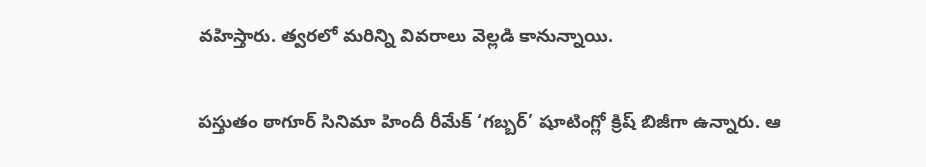వహిస్తారు. త్వరలో మరిన్ని వివరాలు వెల్లడి కానున్నాయి.

పస్తుతం ఠాగూర్ సినిమా హిందీ రీమేక్ ‘గబ్బర్’ షూటింగ్లో క్రిష్ బిజీగా ఉన్నారు. ఆ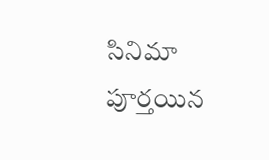సినిమా పూర్తయిన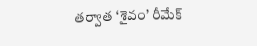తర్వాత ‘శైవం’ రీమేక్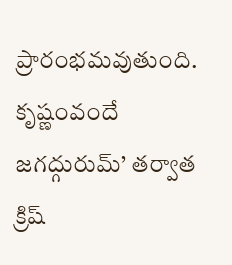ప్రారంభమవుతుంది. కృష్ణంవందే జగద్గురుమ్’ తర్వాత క్రిష్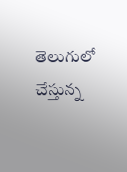తెలుగులో చేస్తున్న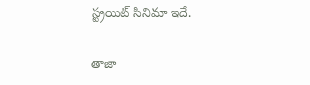స్ట్రయిట్ సినిమా ఇదే.

తాజా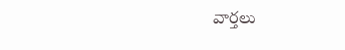వార్తలు